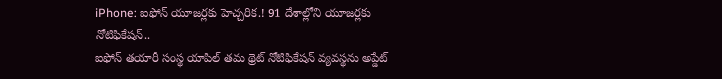iPhone: ఐఫోన్ యూజర్లకు హెచ్చరిక.! 91 దేశాల్లోని యూజర్లకు నోటిఫికేషన్..
ఐఫోన్ తయారీ సంస్థ యాపిల్ తమ థ్రెట్ నోటిఫికేషన్ వ్యవస్థను అప్డేట్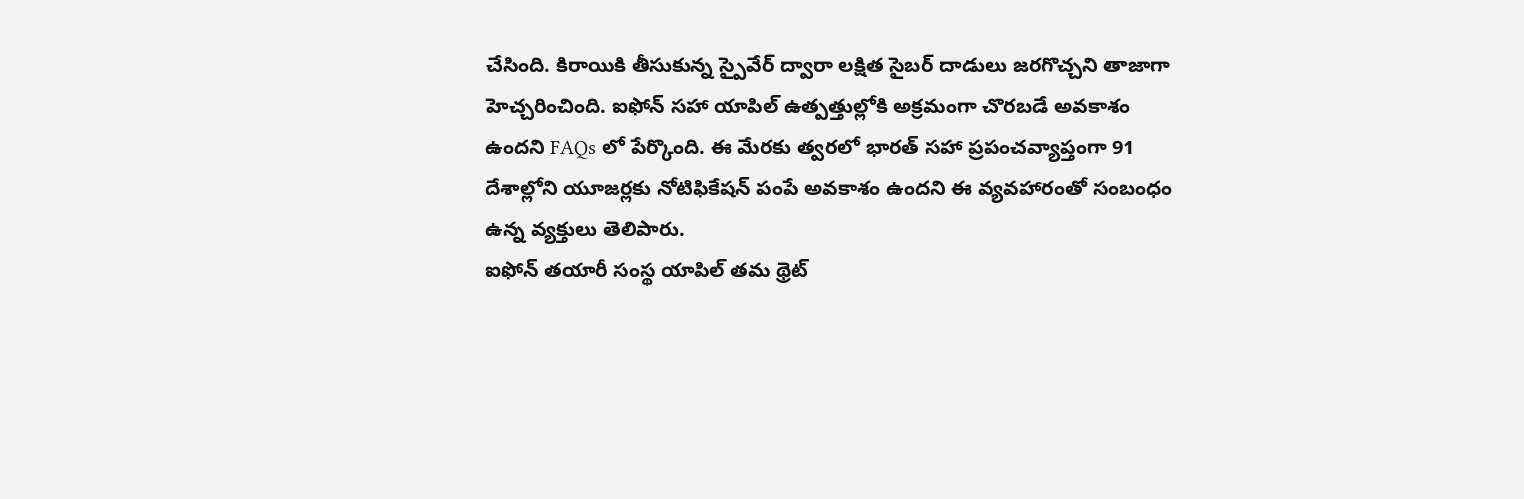చేసింది. కిరాయికి తీసుకున్న స్పైవేర్ ద్వారా లక్షిత సైబర్ దాడులు జరగొచ్చని తాజాగా హెచ్చరించింది. ఐఫోన్ సహా యాపిల్ ఉత్పత్తుల్లోకి అక్రమంగా చొరబడే అవకాశం ఉందని FAQs లో పేర్కొంది. ఈ మేరకు త్వరలో భారత్ సహా ప్రపంచవ్యాప్తంగా 91 దేశాల్లోని యూజర్లకు నోటిఫికేషన్ పంపే అవకాశం ఉందని ఈ వ్యవహారంతో సంబంధం ఉన్న వ్యక్తులు తెలిపారు.
ఐఫోన్ తయారీ సంస్థ యాపిల్ తమ థ్రెట్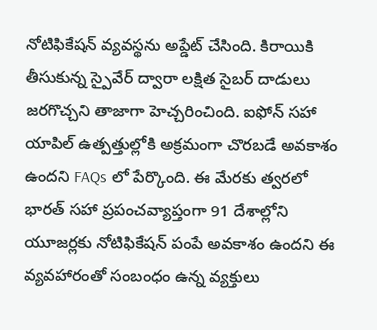నోటిఫికేషన్ వ్యవస్థను అప్డేట్ చేసింది. కిరాయికి తీసుకున్న స్పైవేర్ ద్వారా లక్షిత సైబర్ దాడులు జరగొచ్చని తాజాగా హెచ్చరించింది. ఐఫోన్ సహా యాపిల్ ఉత్పత్తుల్లోకి అక్రమంగా చొరబడే అవకాశం ఉందని FAQs లో పేర్కొంది. ఈ మేరకు త్వరలో భారత్ సహా ప్రపంచవ్యాప్తంగా 91 దేశాల్లోని యూజర్లకు నోటిఫికేషన్ పంపే అవకాశం ఉందని ఈ వ్యవహారంతో సంబంధం ఉన్న వ్యక్తులు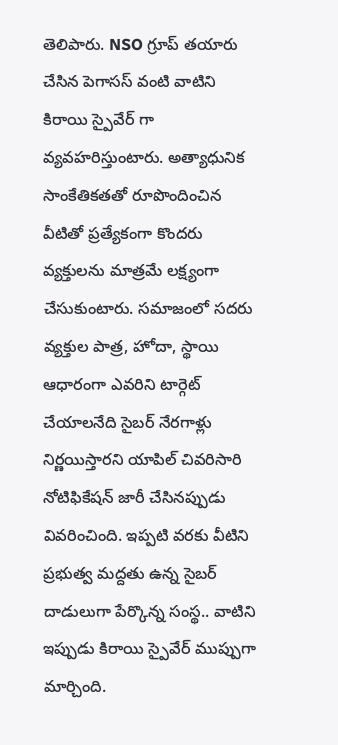తెలిపారు. NSO గ్రూప్ తయారు చేసిన పెగాసస్ వంటి వాటిని కిరాయి స్పైవేర్ గా వ్యవహరిస్తుంటారు. అత్యాధునిక సాంకేతికతతో రూపొందించిన వీటితో ప్రత్యేకంగా కొందరు వ్యక్తులను మాత్రమే లక్ష్యంగా చేసుకుంటారు. సమాజంలో సదరు వ్యక్తుల పాత్ర, హోదా, స్థాయి ఆధారంగా ఎవరిని టార్గెట్ చేయాలనేది సైబర్ నేరగాళ్లు నిర్ణయిస్తారని యాపిల్ చివరిసారి నోటిఫికేషన్ జారీ చేసినప్పుడు వివరించింది. ఇప్పటి వరకు వీటిని ప్రభుత్వ మద్దతు ఉన్న సైబర్ దాడులుగా పేర్కొన్న సంస్థ.. వాటిని ఇప్పుడు కిరాయి స్పైవేర్ ముప్పుగా మార్చింది.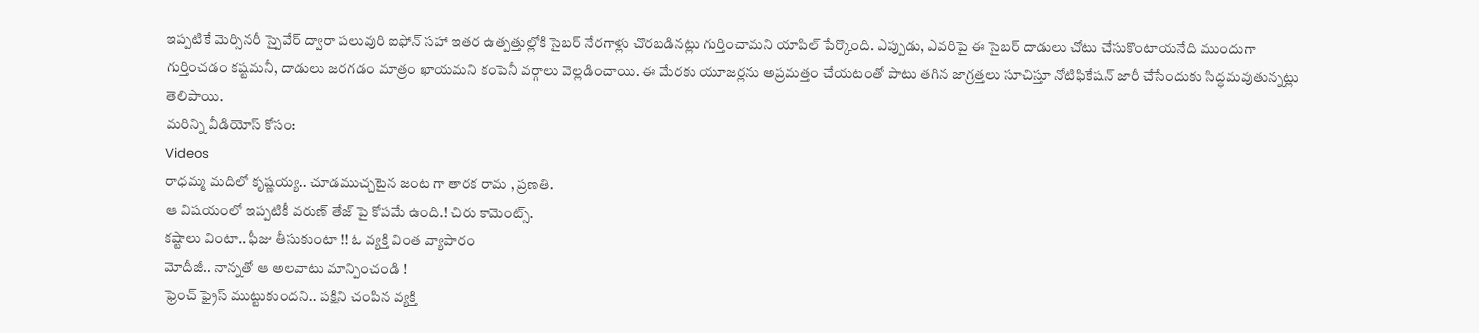ఇప్పటికే మెర్సినరీ స్పైవేర్ ద్వారా పలువురి ఐఫోన్ సహా ఇతర ఉత్పత్తుల్లోకి సైబర్ నేరగాళ్లు చొరబడినట్లు గుర్తించామని యాపిల్ పేర్కొంది. ఎప్పుడు, ఎవరిపై ఈ సైబర్ దాడులు చోటు చేసుకొంటాయనేది ముందుగా గుర్తించడం కష్టమనీ, దాడులు జరగడం మాత్రం ఖాయమని కంపెనీ వర్గాలు వెల్లడించాయి. ఈ మేరకు యూజర్లను అప్రమత్తం చేయటంతో పాటు తగిన జాగ్రత్తలు సూచిస్తూ నోటిఫికేషన్ జారీ చేసేందుకు సిద్ధమవుతున్నట్లు తెలిపాయి.
మరిన్ని వీడియోస్ కోసం:
Videos
రాధమ్మ మదిలో కృష్ణయ్య.. చూడముచ్చటైన జంట గా తారక రామ , ప్రణతి.
ఆ విషయంలో ఇప్పటికీ వరుణ్ తేజ్ పై కోపమే ఉంది.! చిరు కామెంట్స్.
కష్టాలు వింటా.. ఫీజు తీసుకుంటా !! ఓ వ్యక్తి వింత వ్యాపారం
మోదీజీ.. నాన్నతో ఆ అలవాటు మాన్పించండి !
ఫ్రెంచ్ ఫ్రైస్ ముట్టుకుందని.. పక్షిని చంపిన వ్యక్తి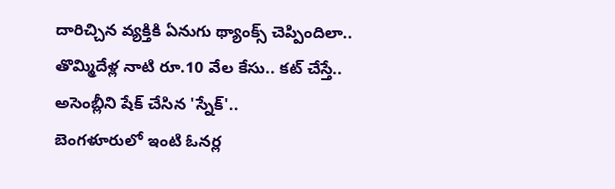దారిచ్చిన వ్యక్తికి ఏనుగు థ్యాంక్స్ చెప్పిందిలా..
తొమ్మిదేళ్ల నాటి రూ.10 వేల కేసు.. కట్ చేస్తే..
అసెంబ్లీని షేక్ చేసిన 'స్నేక్'..
బెంగళూరులో ఇంటి ఓనర్ల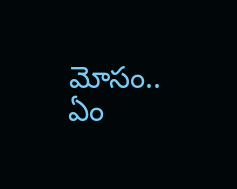మోసం.. ఏం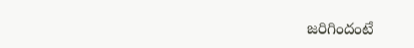జరిగిందంటే